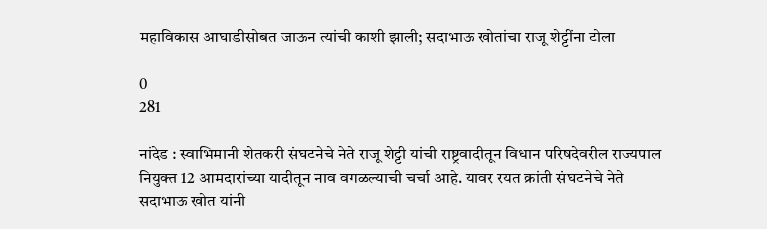महाविकास आघाडीसोबत जाऊन त्यांची काशी झाली; सदाभाऊ खोतांचा राजू शेट्टींना टोला

0
281

नांदेड : स्वाभिमानी शेतकरी संघटनेचे नेते राजू शेट्टी यांची राष्ट्रवादीतून विधान परिषदेवरील राज्यपाल नियुक्त 12 आमदारांच्या यादीतून नाव वगळल्याची चर्चा आहे. यावर रयत क्रांती संघटनेचे नेते सदाभाऊ खोत यांनी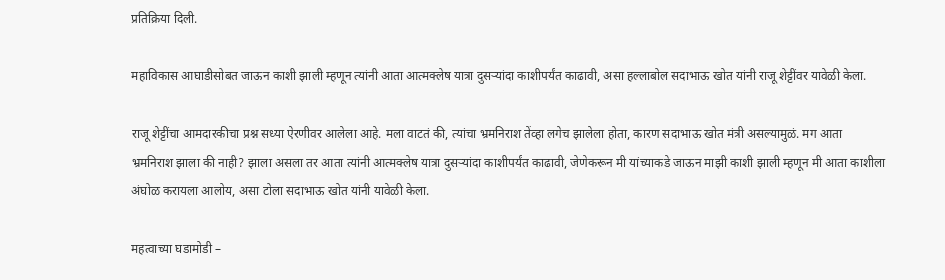प्रतिक्रिया दिली.

महाविकास आघाडीसोबत जाऊन काशी झाली म्हणून त्यांनी आता आत्मक्लेष यात्रा दुसऱ्यांदा काशीपर्यंत काढावी, असा हल्लाबोल सदाभाऊ खोत यांनी राजू शेट्टींवर यावेळी केला.

राजू शेट्टींचा आमदारकीचा प्रश्न सध्या ऐरणीवर आलेला आहे. मला वाटतं की, त्यांचा भ्रमनिराश तेंव्हा लगेच झालेला होता, कारण सदाभाऊ खोत मंत्री असल्यामुळं. मग आता भ्रमनिराश झाला की नाही? झाला असला तर आता त्यांनी आत्मक्लेष यात्रा दुसऱ्यांदा काशीपर्यंत काढावी, जेणेकरून मी यांच्याकडे जाऊन माझी काशी झाली म्हणून मी आता काशीला अंघोळ करायला आलोय, असा टोला सदाभाऊ खोत यांनी यावेळी केला.

महत्वाच्या घडामोडी –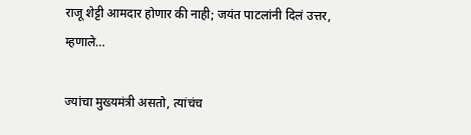राजू शेट्टी आमदार होणार की नाही; जयंत पाटलांनी दिलं उत्तर, म्हणाले…

ज्यांचा मुख्यमंत्री असतो, त्यांचंच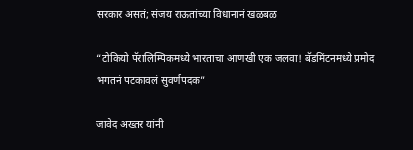सरकार असतं; संजय राऊतांच्या विधानानं खळबळ

“टोकियो पॅरालिम्पिकमध्ये भारताचा आणखी एक जलवा! बॅडमिंटनमध्ये प्रमोद भगतनं पटकावलं सुवर्णपदक”

जावेद अख्तर यांनी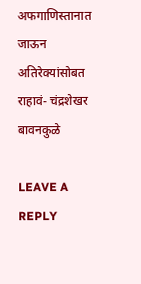अफगाणिस्तानात जाऊन अतिरेक्यांसोबत राहावं- चंद्रशेखर बावनकुळे

LEAVE A REPLY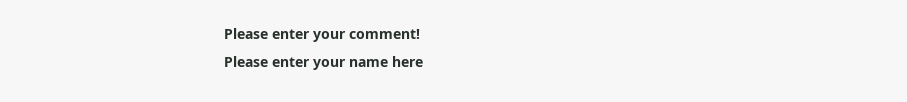Please enter your comment!
Please enter your name here